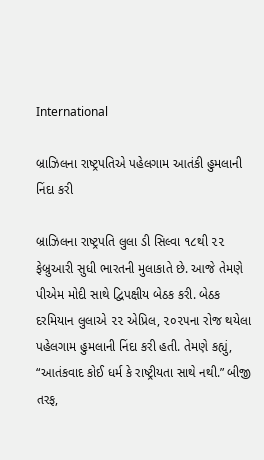International

બ્રાઝિલના રાષ્ટ્રપતિએ પહેલગામ આતંકી હુમલાની નિંદા કરી

બ્રાઝિલના રાષ્ટ્રપતિ લુલા ડી સિલ્વા ૧૮થી ૨૨ ફેબ્રુઆરી સુધી ભારતની મુલાકાતે છે. આજે તેમણે પીએમ મોદી સાથે દ્વિપક્ષીય બેઠક કરી. બેઠક દરમિયાન લુલાએ ૨૨ એપ્રિલ, ૨૦૨૫ના રોજ થયેલા પહેલગામ હુમલાની નિંદા કરી હતી. તેમણે કહ્યું, “આતંકવાદ કોઈ ધર્મ કે રાષ્ટ્રીયતા સાથે નથી.” બીજી તરફ,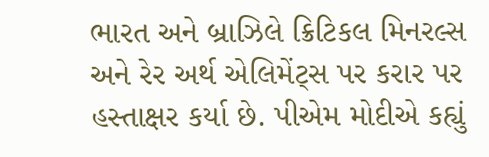ભારત અને બ્રાઝિલે ક્રિટિકલ મિનરલ્સ અને રેર અર્થ એલિમેંટ્સ પર કરાર પર હસ્તાક્ષર કર્યા છે. પીએમ મોદીએ કહ્યું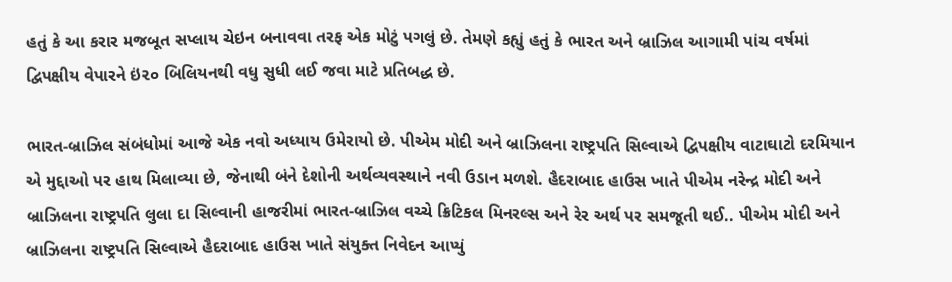હતું કે આ કરાર મજબૂત સપ્લાય ચેઇન બનાવવા તરફ એક મોટું પગલું છે. તેમણે કહ્યું હતું કે ભારત અને બ્રાઝિલ આગામી પાંચ વર્ષમાં દ્વિપક્ષીય વેપારને ઇં૨૦ બિલિયનથી વધુ સુધી લઈ જવા માટે પ્રતિબદ્ધ છે.

ભારત-બ્રાઝિલ સંબંધોમાં આજે એક નવો અધ્યાય ઉમેરાયો છે. પીએમ મોદી અને બ્રાઝિલના રાષ્ટ્રપતિ સિલ્વાએ દ્વિપક્ષીય વાટાઘાટો દરમિયાન એ મુદ્દાઓ પર હાથ મિલાવ્યા છે, જેનાથી બંને દેશોની અર્થવ્યવસ્થાને નવી ઉડાન મળશે. હૈદરાબાદ હાઉસ ખાતે પીએમ નરેન્દ્ર મોદી અને બ્રાઝિલના રાષ્ટ્રપતિ લુલા દા સિલ્વાની હાજરીમાં ભારત-બ્રાઝિલ વચ્ચે ક્રિટિકલ મિનરલ્સ અને રેર અર્થ પર સમજૂતી થઈ.. પીએમ મોદી અને બ્રાઝિલના રાષ્ટ્રપતિ સિલ્વાએ હૈદરાબાદ હાઉસ ખાતે સંયુક્ત નિવેદન આપ્યું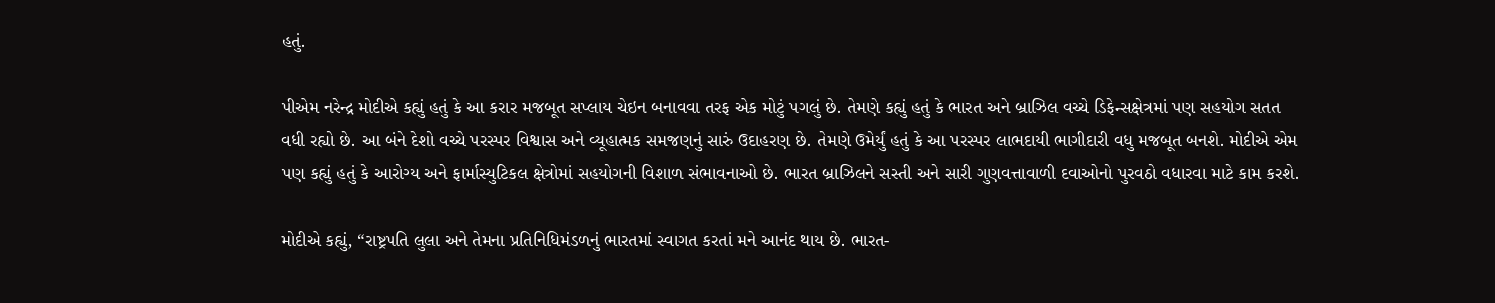હતું.

પીએમ નરેન્દ્ર મોદીએ કહ્યું હતું કે આ કરાર મજબૂત સપ્લાય ચેઇન બનાવવા તરફ એક મોટું પગલું છે. તેમણે કહ્યું હતું કે ભારત અને બ્રાઝિલ વચ્ચે ડિફેન્સક્ષેત્રમાં પણ સહયોગ સતત વધી રહ્યો છે. આ બંને દેશો વચ્ચે પરસ્પર વિશ્વાસ અને વ્યૂહાત્મક સમજણનું સારું ઉદાહરણ છે. તેમણે ઉમેર્યું હતું કે આ પરસ્પર લાભદાયી ભાગીદારી વધુ મજબૂત બનશે. મોદીએ એમ પણ કહ્યું હતું કે આરોગ્ય અને ફાર્માસ્યુટિકલ ક્ષેત્રોમાં સહયોગની વિશાળ સંભાવનાઓ છે. ભારત બ્રાઝિલને સસ્તી અને સારી ગુણવત્તાવાળી દવાઓનો પુરવઠો વધારવા માટે કામ કરશે.

મોદીએ કહ્યું, “રાષ્ટ્રપતિ લુલા અને તેમના પ્રતિનિધિમંડળનું ભારતમાં સ્વાગત કરતાં મને આનંદ થાય છે. ભારત-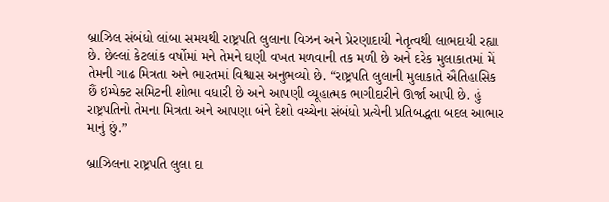બ્રાઝિલ સંબંધો લાંબા સમયથી રાષ્ટ્રપતિ લુલાના વિઝન અને પ્રેરણાદાયી નેતૃત્વથી લાભદાયી રહ્યા છે. છેલ્લાં કેટલાંક વર્ષોમાં મને તેમને ઘણી વખત મળવાની તક મળી છે અને દરેક મુલાકાતમાં મેં તેમની ગાઢ મિત્રતા અને ભારતમાં વિશ્વાસ અનુભવ્યો છે. “રાષ્ટ્રપતિ લુલાની મુલાકાતે ઐતિહાસિક છૈં ઇમ્પેક્ટ સમિટની શોભા વધારી છે અને આપણી વ્યૂહાત્મક ભાગીદારીને ઊર્જા આપી છે. હું રાષ્ટ્રપતિનો તેમના મિત્રતા અને આપણા બંને દેશો વચ્ચેના સંબંધો પ્રત્યેની પ્રતિબદ્ધતા બદલ આભાર માનું છું.”

બ્રાઝિલના રાષ્ટ્રપતિ લુલા દા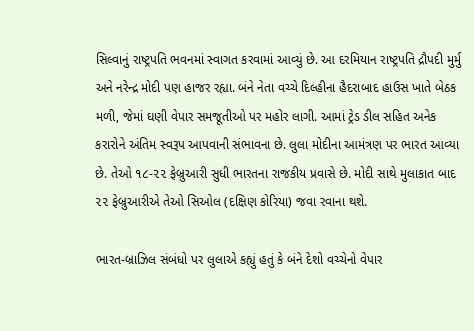સિલ્વાનું રાષ્ટ્રપતિ ભવનમાં સ્વાગત કરવામાં આવ્યું છે. આ દરમિયાન રાષ્ટ્રપતિ દ્રૌપદી મુર્મુ અને નરેન્દ્ર મોદી પણ હાજર રહ્યા. બંને નેતા વચ્ચે દિલ્હીના હૈદરાબાદ હાઉસ ખાતે બેઠક મળી, જેમાં ઘણી વેપાર સમજૂતીઓ પર મહોર લાગી. આમાં ટ્રેડ ડીલ સહિત અનેક કરારોને અંતિમ સ્વરૂપ આપવાની સંભાવના છે. લુલા મોદીના આમંત્રણ પર ભારત આવ્યા છે. તેઓ ૧૮-૨૨ ફેબ્રુઆરી સુધી ભારતના રાજકીય પ્રવાસે છે. મોદી સાથે મુલાકાત બાદ ૨૨ ફેબ્રુઆરીએ તેઓ સિઓલ (દક્ષિણ કોરિયા) જવા રવાના થશે.

ભારત-બ્રાઝિલ સંબંધો પર લુલાએ કહ્યું હતું કે બંને દેશો વચ્ચેનો વેપાર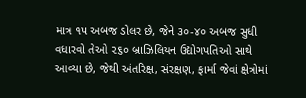માત્ર ૧૫ અબજ ડોલર છે, જેને ૩૦-૪૦ અબજ સુધી વધારવો તેઓ ૨૬૦ બ્રાઝિલિયન ઉદ્યોગપતિઓ સાથે આવ્યા છે, જેથી અંતરિક્ષ, સંરક્ષણ, ફાર્મા જેવાં ક્ષેત્રોમાં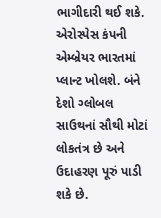ભાગીદારી થઈ શકે. એરોસ્પેસ કંપની એમ્બ્રેયર ભારતમાં પ્લાન્ટ ખોલશે. બંને દેશો ગ્લોબલ સાઉથનાં સૌથી મોટાં લોકતંત્ર છે અને ઉદાહરણ પૂરું પાડી શકે છે.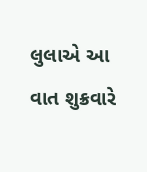લુલાએ આ વાત શુક્રવારે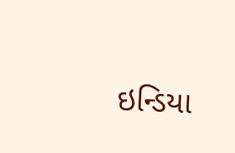ઇન્ડિયા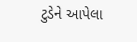ટુડેને આપેલા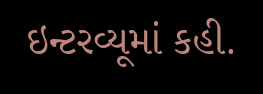ઇન્ટરવ્યૂમાં કહી.